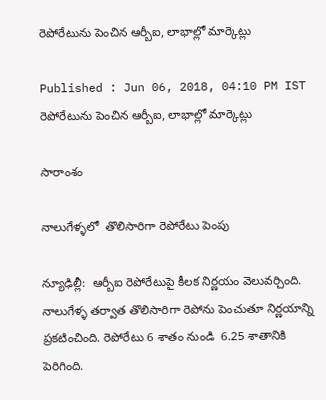రెపోరేటును పెంచిన ఆర్బీఐ, లాభాల్లో మార్కెట్లు

Published : Jun 06, 2018, 04:10 PM IST
రెపోరేటును పెంచిన ఆర్బీఐ, లాభాల్లో మార్కెట్లు

సారాంశం

నాలుగేళ్ళలో  తొలిసారిగా రెపోరేటు పెంపు

న్యూఢిల్లీ:  ఆర్బీఐ రెపోరేటుపై కీలక నిర్ణయం వెలువర్చింది. నాలుగేళ్ళ తర్వాత తొలిసారిగా రెపోను పెంచుతూ నిర్ణయాన్ని ప్రకటించింది. రెపోరేటు 6 శాతం నుండి  6.25 శాతానికి పెరిగింది.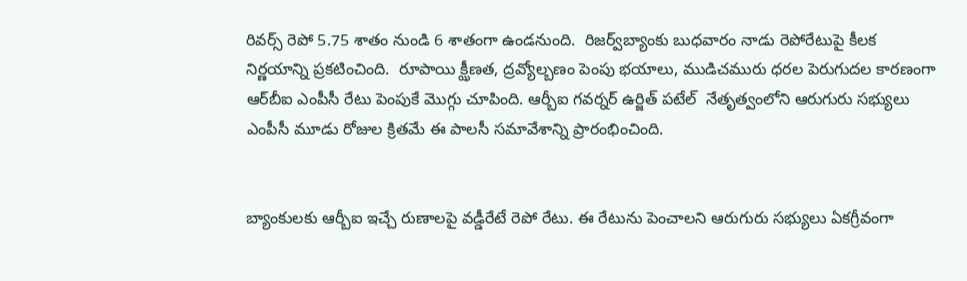రివర్స్ రెపో 5.75 శాతం నుండి 6 శాతంగా ఉండనుంది.  రిజర్వ్‌బ్యాంకు బుధవారం నాడు రెపోరేటుపై కీలక నిర్ణయాన్ని ప్రకటించింది.  రూపాయి క్ఝీణత, ద్రవ్యోల్బణం పెంపు భయాలు, ముడిచమురు ధరల పెరుగుదల కారణంగా ఆర్‌బీఐ ఎంపీసీ రేటు పెంపుకే మొగ్గు చూపింది. ఆర్బీఐ గవర్నర్ ఉర్జిత్ పటేల్  నేతృత్వంలోని ఆరుగురు సభ్యులు ఎంపీసీ మూడు రోజుల క్రితమే ఈ పాలసీ సమావేశాన్ని ప్రారంభించింది.


బ్యాంకులకు ఆర్బీఐ ఇచ్చే రుణాలపై వడ్డీరేటే రెపో రేటు. ఈ రేటును పెంచాలని ఆరుగురు సభ్యులు ఏకగ్రీవంగా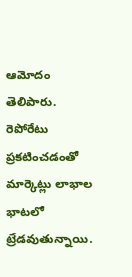ఆమోదం తెలిపారు. రెపోరేటు ప్రకటించడంతో మార్కెట్లు లాభాల భాటలో ట్రేడవుతున్నాయి.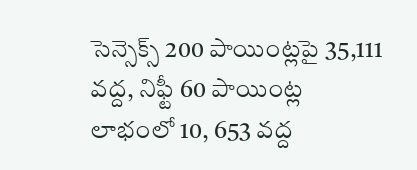సెన్సెక్స్ 200 పాయింట్లపై 35,111 వద్ద, నిఫ్టీ 60 పాయింట్ల లాభంలో 10, 653 వద్ద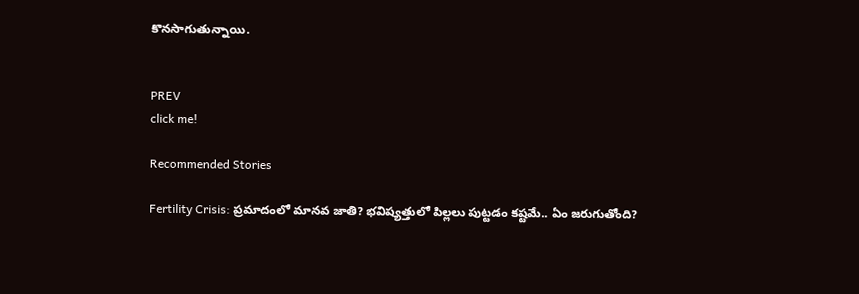కొనసాగుతున్నాయి.


PREV
click me!

Recommended Stories

Fertility Crisis: ప్రమాదంలో మానవ జాతి? భవిష్యత్తులో పిల్లలు పుట్టడం కష్టమే.. ఏం జరుగుతోంది?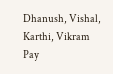Dhanush, Vishal, Karthi, Vikram Pay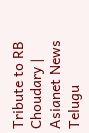Tribute to RB Choudary | Asianet News Telugu